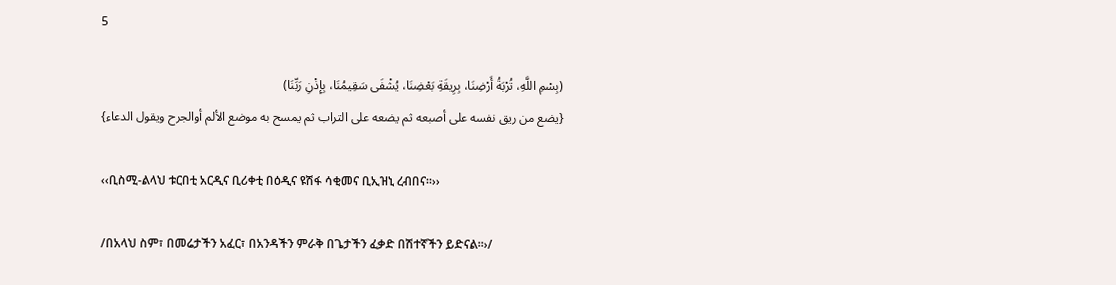5

(بِسْمِ اللَّهِ، تُرْبَةُ أَرْضِنَا، بِرِيقَةِ بَعْضِنَا، يُشْفَى سَقِيمُنَا، بِإِذْنِ رَبِّنَا)
{يضع من ريق نفسه على أصبعه ثم يضعه على التراب ثم يمسح به موضع الألم أوالجرح ويقول الدعاء}

‹‹ቢስሚ-ልላህ ቱርበቲ አርዲና ቢሪቀቲ በዕዲና ዩሽፋ ሳቂመና ቢኢዝኒ ረብበና፡፡››

/በአላህ ስም፣ በመሬታችን አፈር፣ በአንዳችን ምራቅ በጌታችን ፈቃድ በሽተኛችን ይድናል፡፡›/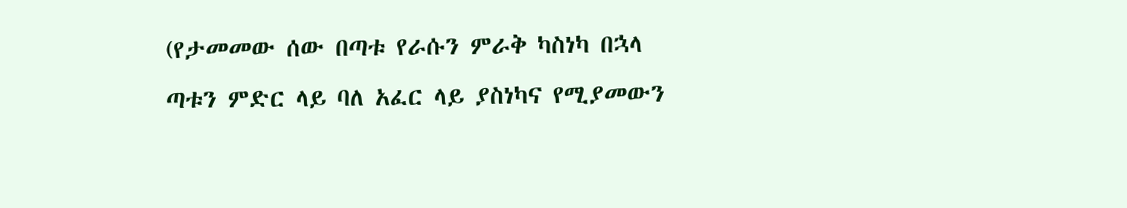(የታመመው ሰው በጣቱ የራሱን ምራቅ ካስነካ በኋላ ጣቱን ምድር ላይ ባለ አፈር ላይ ያስነካና የሚያመውን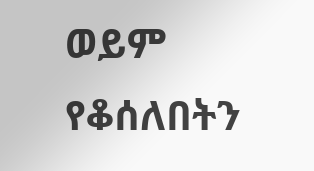ወይም የቆሰለበትን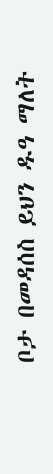ቦታ በመዳሰስ ይህን ዱዓ ማለት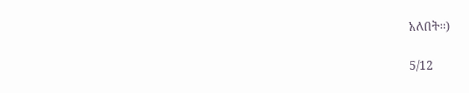አለበት፡፡)

5/12